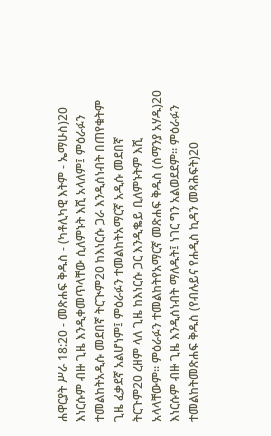ሐዋርያት ሥራ 18:20 - መጽሐፍ ቅዱስ - (ካቶሊካዊ እትም - ኤማሁስ)20 እነርሱም ብዙ ጊዜ እንዲቀመጥላቸው ሲለምኑት እሺ አላለም፤ ምዕራፉን ተመልከትአዲሱ መደበኛ ትርጒም20 ከእነርሱ ጋራ እንዲሰነብት በጠየቁትም ጊዜ ፈቃደኛ አልሆነም፤ ምዕራፉን ተመልከትአማርኛ አዲሱ መደበኛ ትርጉም20 ረዘም ላለ ጊዜ ከእነርሱ ጋር እንዲቈይ ቢለምኑትም እሺ አላላቸውም። ምዕራፉን ተመልከትየአማርኛ መጽሐፍ ቅዱስ (ሰማንያ አሃዱ)20 እነርሱም ብዙ ጊዜ እንዲሰነብት ማለዱት፤ ነገር ግን አልወደደም። ምዕራፉን ተመልከትመጽሐፍ ቅዱስ (የብሉይና የሐዲስ ኪዳን መጻሕፍት)20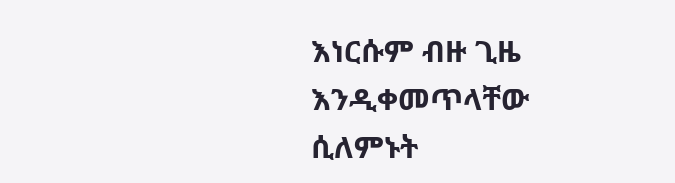እነርሱም ብዙ ጊዜ እንዲቀመጥላቸው ሲለምኑት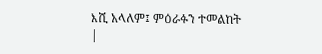እሺ አላለም፤ ምዕራፉን ተመልከት |